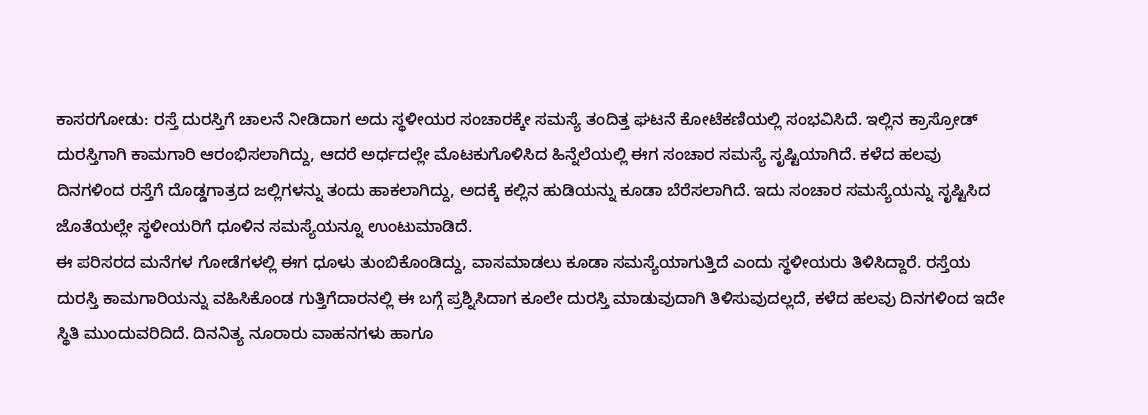ಕಾಸರಗೋಡು: ರಸ್ತೆ ದುರಸ್ತಿಗೆ ಚಾಲನೆ ನೀಡಿದಾಗ ಅದು ಸ್ಥಳೀಯರ ಸಂಚಾರಕ್ಕೇ ಸಮಸ್ಯೆ ತಂದಿತ್ತ ಘಟನೆ ಕೋಟೆಕಣಿಯಲ್ಲಿ ಸಂಭವಿಸಿದೆ. ಇಲ್ಲಿನ ಕ್ರಾಸ್ರೋಡ್ ದುರಸ್ತಿಗಾಗಿ ಕಾಮಗಾರಿ ಆರಂಭಿಸಲಾಗಿದ್ದು, ಆದರೆ ಅರ್ಧದಲ್ಲೇ ಮೊಟಕುಗೊಳಿಸಿದ ಹಿನ್ನೆಲೆಯಲ್ಲಿ ಈಗ ಸಂಚಾರ ಸಮಸ್ಯೆ ಸೃಷ್ಟಿಯಾಗಿದೆ. ಕಳೆದ ಹಲವು ದಿನಗಳಿಂದ ರಸ್ತೆಗೆ ದೊಡ್ಡಗಾತ್ರದ ಜಲ್ಲಿಗಳನ್ನು ತಂದು ಹಾಕಲಾಗಿದ್ದು, ಅದಕ್ಕೆ ಕಲ್ಲಿನ ಹುಡಿಯನ್ನು ಕೂಡಾ ಬೆರೆಸಲಾಗಿದೆ. ಇದು ಸಂಚಾರ ಸಮಸ್ಯೆಯನ್ನು ಸೃಷ್ಟಿಸಿದ ಜೊತೆಯಲ್ಲೇ ಸ್ಥಳೀಯರಿಗೆ ಧೂಳಿನ ಸಮಸ್ಯೆಯನ್ನೂ ಉಂಟುಮಾಡಿದೆ.
ಈ ಪರಿಸರದ ಮನೆಗಳ ಗೋಡೆಗಳಲ್ಲಿ ಈಗ ಧೂಳು ತುಂಬಿಕೊಂಡಿದ್ದು, ವಾಸಮಾಡಲು ಕೂಡಾ ಸಮಸ್ಯೆಯಾಗುತ್ತಿದೆ ಎಂದು ಸ್ಥಳೀಯರು ತಿಳಿಸಿದ್ದಾರೆ. ರಸ್ತೆಯ ದುರಸ್ತಿ ಕಾಮಗಾರಿಯನ್ನು ವಹಿಸಿಕೊಂಡ ಗುತ್ತಿಗೆದಾರನಲ್ಲಿ ಈ ಬಗ್ಗೆ ಪ್ರಶ್ನಿಸಿದಾಗ ಕೂಲೇ ದುರಸ್ತಿ ಮಾಡುವುದಾಗಿ ತಿಳಿಸುವುದಲ್ಲದೆ, ಕಳೆದ ಹಲವು ದಿನಗಳಿಂದ ಇದೇ ಸ್ಥಿತಿ ಮುಂದುವರಿದಿದೆ. ದಿನನಿತ್ಯ ನೂರಾರು ವಾಹನಗಳು ಹಾಗೂ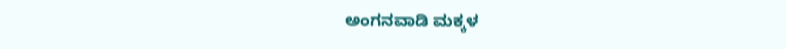ಅಂಗನವಾಡಿ ಮಕ್ಕಳ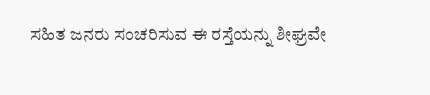ಸಹಿತ ಜನರು ಸಂಚರಿಸುವ ಈ ರಸ್ತೆಯನ್ನು ಶೀಘ್ರವೇ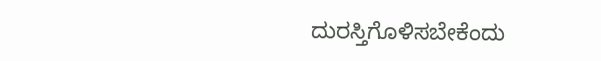ದುರಸ್ತಿಗೊಳಿಸಬೇಕೆಂದು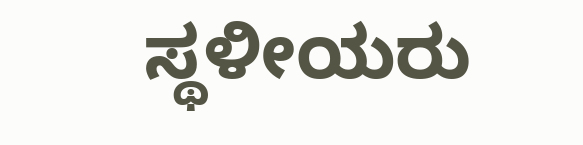ಸ್ಥಳೀಯರು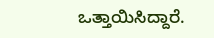ಒತ್ತಾಯಿಸಿದ್ದಾರೆ.